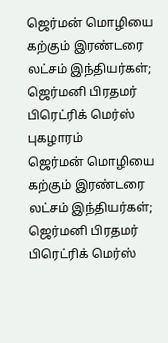ஜெர்மன் மொழியை கற்கும் இரண்டரை லட்சம் இந்தியர்கள்; ஜெர்மனி பிரதமர் பிரெட்ரிக் மெர்ஸ் புகழாரம்
ஜெர்மன் மொழியை கற்கும் இரண்டரை லட்சம் இந்தியர்கள்; ஜெர்மனி பிரதமர் பிரெட்ரிக் மெர்ஸ்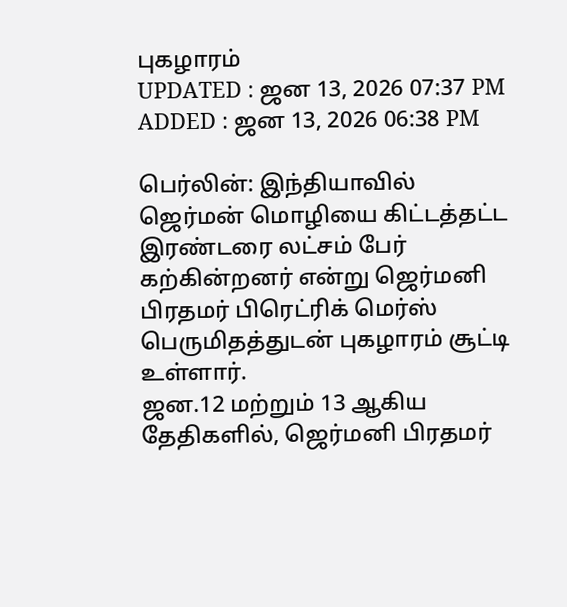புகழாரம்
UPDATED : ஜன 13, 2026 07:37 PM
ADDED : ஜன 13, 2026 06:38 PM

பெர்லின்: இந்தியாவில் ஜெர்மன் மொழியை கிட்டத்தட்ட இரண்டரை லட்சம் பேர் கற்கின்றனர் என்று ஜெர்மனி பிரதமர் பிரெட்ரிக் மெர்ஸ் பெருமிதத்துடன் புகழாரம் சூட்டி உள்ளார்.
ஜன.12 மற்றும் 13 ஆகிய தேதிகளில், ஜெர்மனி பிரதமர்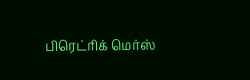பிரெட்ரிக் மெர்ஸ்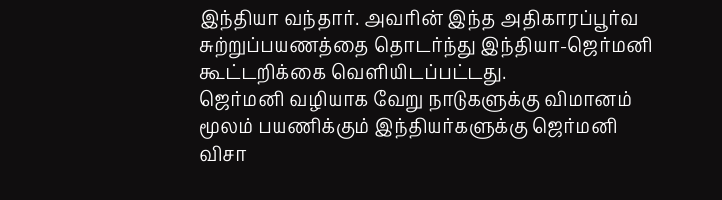இந்தியா வந்தார். அவரின் இந்த அதிகாரப்பூர்வ சுற்றுப்பயணத்தை தொடர்ந்து இந்தியா-ஜெர்மனி கூட்டறிக்கை வெளியிடப்பட்டது.
ஜெர்மனி வழியாக வேறு நாடுகளுக்கு விமானம் மூலம் பயணிக்கும் இந்தியர்களுக்கு ஜெர்மனி விசா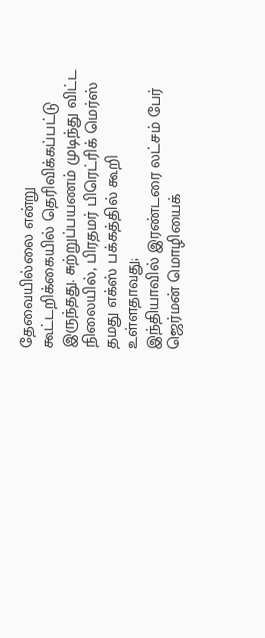தேவையில்லை என்று கூட்டறிக்கையில் தெரிவிக்கப்பட்டு இருந்தது. சுற்றுப்பயணம் முடிந்து விட்ட நிலையில், பிரதமர் பிரெட்ரிக் மெர்ஸ் தமது எக்ஸ் பக்கத்தில் கூறி உள்ளதாவது;
இந்தியாவில் இரண்டரை லட்சம் பேர் ஜெர்மன் மொழியைக்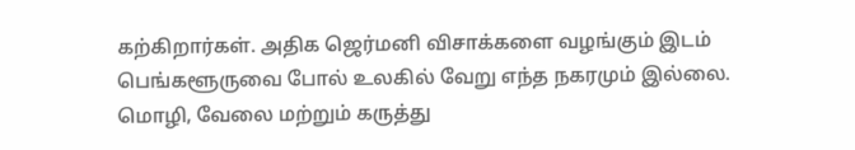கற்கிறார்கள். அதிக ஜெர்மனி விசாக்களை வழங்கும் இடம் பெங்களூருவை போல் உலகில் வேறு எந்த நகரமும் இல்லை.
மொழி, வேலை மற்றும் கருத்து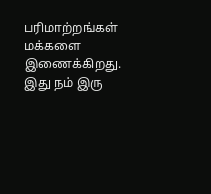பரிமாற்றங்கள் மக்களை இணைக்கிறது. இது நம் இரு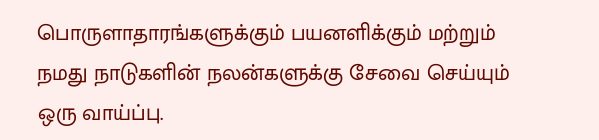பொருளாதாரங்களுக்கும் பயனளிக்கும் மற்றும் நமது நாடுகளின் நலன்களுக்கு சேவை செய்யும் ஒரு வாய்ப்பு.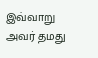இவ்வாறு அவர் தமது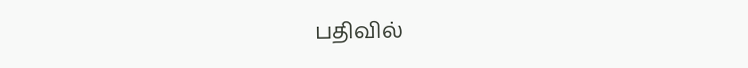பதிவில்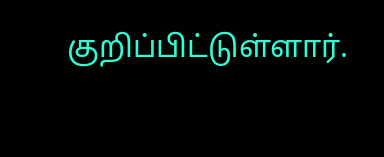குறிப்பிட்டுள்ளார்.